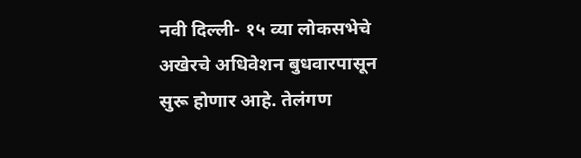नवी दिल्ली- १५ व्या लोकसभेचे अखेरचे अधिवेशन बुधवारपासून सुरू होणार आहे. तेलंगण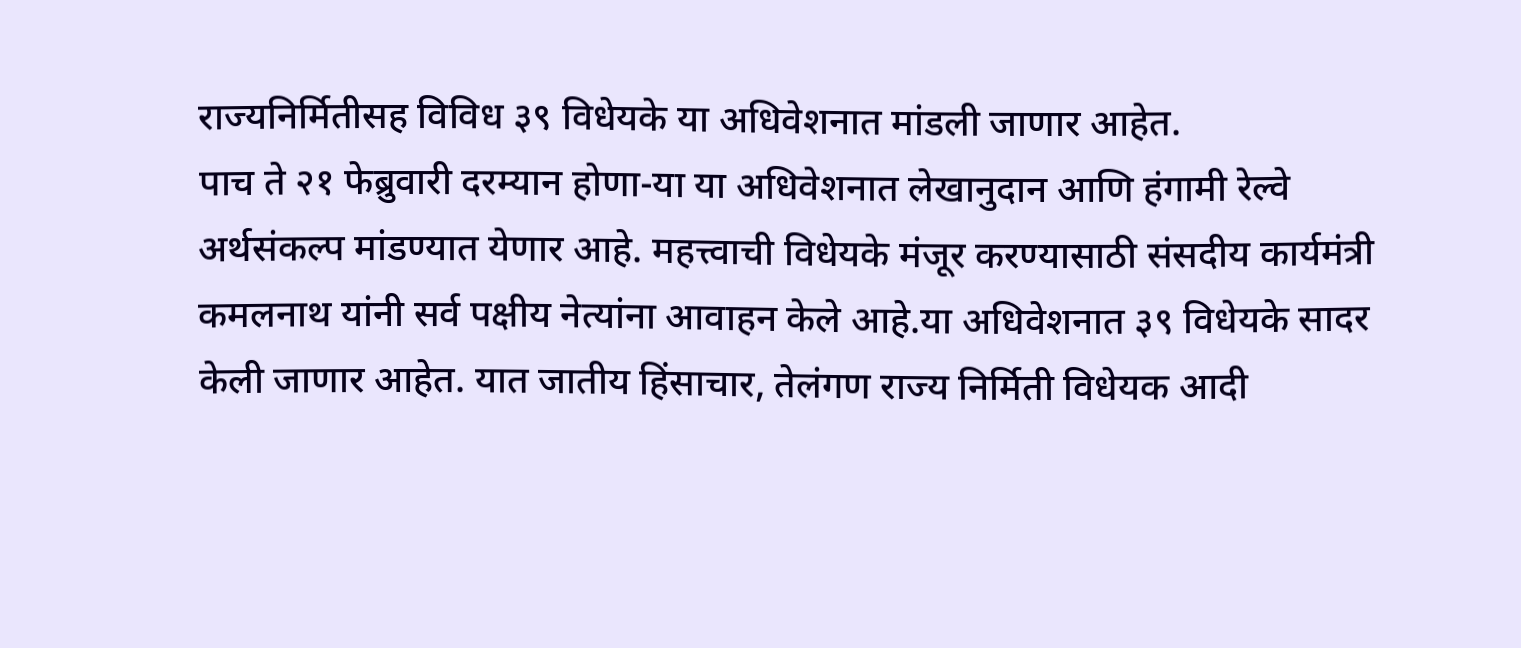राज्यनिर्मितीसह विविध ३९ विधेयके या अधिवेशनात मांडली जाणार आहेत.
पाच ते २१ फेब्रुवारी दरम्यान होणा-या या अधिवेशनात लेखानुदान आणि हंगामी रेल्वे अर्थसंकल्प मांडण्यात येणार आहे. महत्त्वाची विधेयके मंजूर करण्यासाठी संसदीय कार्यमंत्री कमलनाथ यांनी सर्व पक्षीय नेत्यांना आवाहन केले आहे.या अधिवेशनात ३९ विधेयके सादर केली जाणार आहेत. यात जातीय हिंसाचार, तेलंगण राज्य निर्मिती विधेयक आदी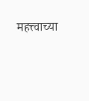महत्त्वाच्या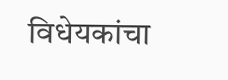विधेयकांचा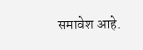समावेश आहे.